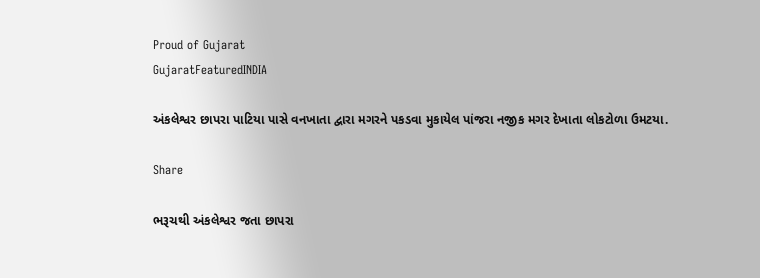Proud of Gujarat
GujaratFeaturedINDIA

અંકલેશ્વર છાપરા પાટિયા પાસે વનખાતા દ્વારા મગરને પકડવા મુકાયેલ પાંજરા નજીક મગર દેખાતા લોકટોળા ઉમટયા.

Share

ભરૂચથી અંકલેશ્વર જતા છાપરા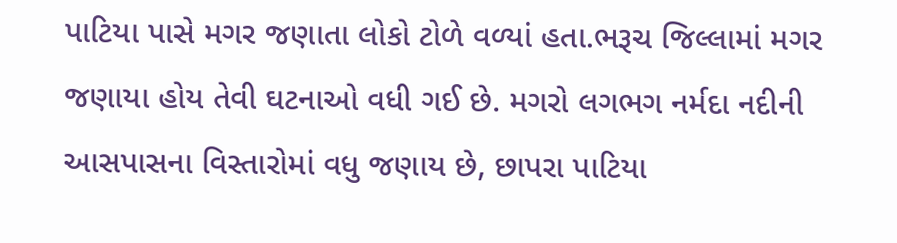પાટિયા પાસે મગર જણાતા લોકો ટોળે વળ્યાં હતા.ભરૂચ જિલ્લામાં મગર જણાયા હોય તેવી ઘટનાઓ વધી ગઈ છે. મગરો લગભગ નર્મદા નદીની આસપાસના વિસ્તારોમાં વધુ જણાય છે, છાપરા પાટિયા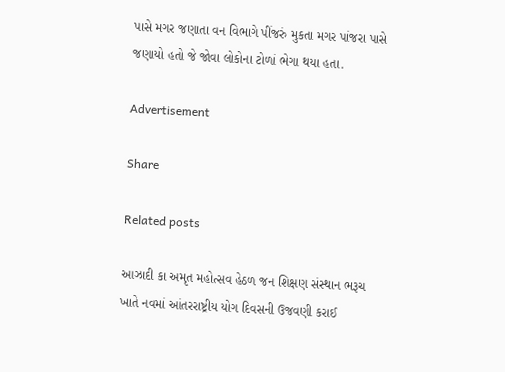પાસે મગર જણાતા વન વિભાગે પીંજરું મુકતા મગર પાંજરા પાસે જણાયો હતો જે જોવા લોકોના ટોળાં ભેગા થયા હતા.

Advertisement

Share

Related posts

આઝાદી કા અમૃત મહોત્સવ હેઠળ જન શિક્ષણ સંસ્થાન ભરૂચ ખાતે નવમાં આંતરરાષ્ટ્રીય યોગ દિવસની ઉજવણી કરાઈ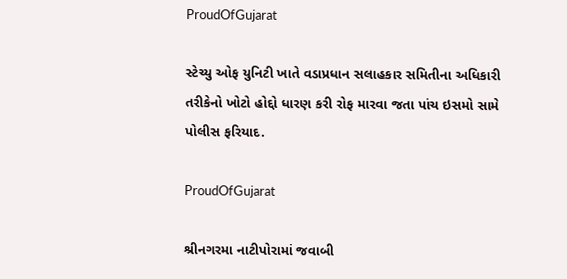ProudOfGujarat

સ્ટેચ્યુ ઓફ યુનિટી ખાતે વડાપ્રધાન સલાહકાર સમિતીના અધિકારી તરીકેનો ખોટો હોદ્દો ધારણ કરી રોફ મારવા જતા પાંચ ઇસમો સામે પોલીસ ફરિયાદ.

ProudOfGujarat

શ્રીનગરમા નાટીપોરામાં જવાબી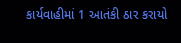કાર્યવાહીમાં 1 આતંકી ઠાર કરાયો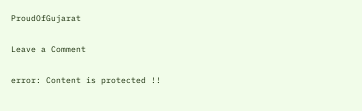ProudOfGujarat

Leave a Comment

error: Content is protected !!